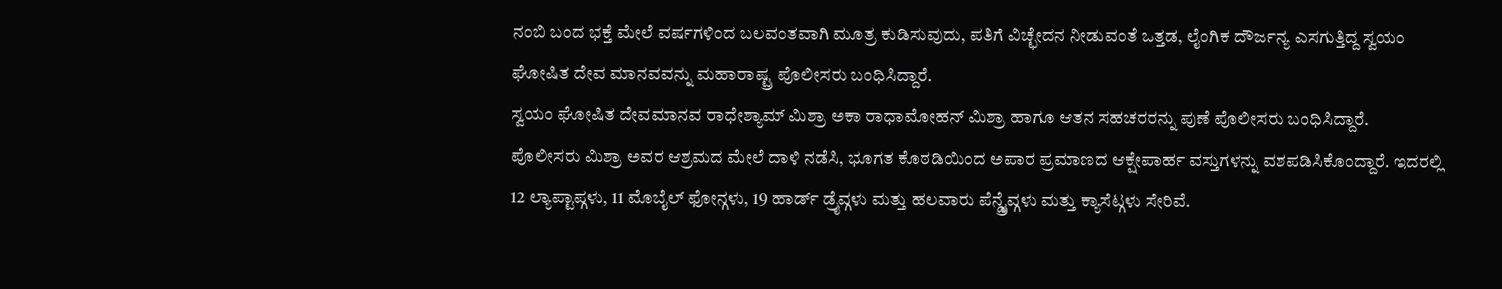ನಂಬಿ ಬಂದ ಭಕ್ತೆ ಮೇಲೆ ವರ್ಷಗಳಿಂದ ಬಲವಂತವಾಗಿ ಮೂತ್ರ ಕುಡಿಸುವುದು, ಪತಿಗೆ ವಿಚ್ಛೇದನ ನೀಡುವಂತೆ ಒತ್ತಡ, ಲೈಂಗಿಕ ದೌರ್ಜನ್ಯ ಎಸಗುತ್ತಿದ್ದ ಸ್ವಯಂ ಘೋಷಿತ ದೇವ ಮಾನವವನ್ನು ಮಹಾರಾಷ್ಟ್ರ ಪೊಲೀಸರು ಬಂಧಿಸಿದ್ದಾರೆ.
ಸ್ವಯಂ ಘೋಷಿತ ದೇವಮಾನವ ರಾಧೇಶ್ಯಾಮ್ ಮಿಶ್ರಾ ಅಕಾ ರಾಧಾಮೋಹನ್ ಮಿಶ್ರಾ ಹಾಗೂ ಆತನ ಸಹಚರರನ್ನು ಪುಣೆ ಪೊಲೀಸರು ಬಂಧಿಸಿದ್ದಾರೆ.
ಪೊಲೀಸರು ಮಿಶ್ರಾ ಅವರ ಆಶ್ರಮದ ಮೇಲೆ ದಾಳಿ ನಡೆಸಿ, ಭೂಗತ ಕೊಠಡಿಯಿಂದ ಅಪಾರ ಪ್ರಮಾಣದ ಆಕ್ಷೇಪಾರ್ಹ ವಸ್ತುಗಳನ್ನು ವಶಪಡಿಸಿಕೊಂದ್ದಾರೆ. ಇದರಲ್ಲಿ 12 ಲ್ಯಾಪ್ಟಾಪ್ಗಳು, 11 ಮೊಬೈಲ್ ಫೋನ್ಗಳು, 19 ಹಾರ್ಡ್ ಡ್ರೈವ್ಗಳು ಮತ್ತು ಹಲವಾರು ಪೆನ್ಡ್ರೈವ್ಗಳು ಮತ್ತು ಕ್ಯಾಸೆಟ್ಗಳು ಸೇರಿವೆ.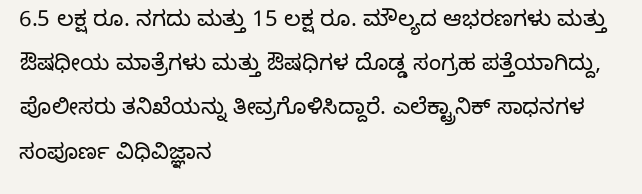6.5 ಲಕ್ಷ ರೂ. ನಗದು ಮತ್ತು 15 ಲಕ್ಷ ರೂ. ಮೌಲ್ಯದ ಆಭರಣಗಳು ಮತ್ತು ಔಷಧೀಯ ಮಾತ್ರೆಗಳು ಮತ್ತು ಔಷಧಿಗಳ ದೊಡ್ಡ ಸಂಗ್ರಹ ಪತ್ತೆಯಾಗಿದ್ದು, ಪೊಲೀಸರು ತನಿಖೆಯನ್ನು ತೀವ್ರಗೊಳಿಸಿದ್ದಾರೆ. ಎಲೆಕ್ಟ್ರಾನಿಕ್ ಸಾಧನಗಳ ಸಂಪೂರ್ಣ ವಿಧಿವಿಜ್ಞಾನ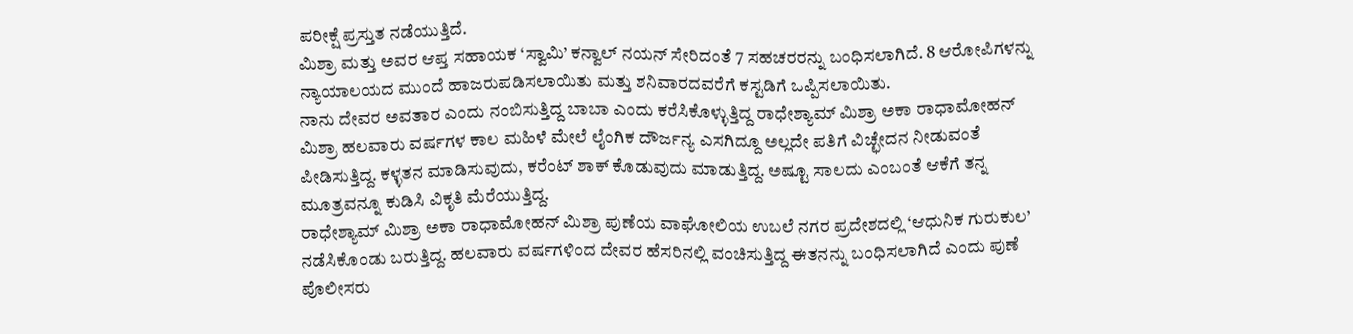ಪರೀಕ್ಷೆ ಪ್ರಸ್ತುತ ನಡೆಯುತ್ತಿದೆ.
ಮಿಶ್ರಾ ಮತ್ತು ಅವರ ಆಪ್ತ ಸಹಾಯಕ ‘ಸ್ವಾಮಿ’ ಕನ್ವಾಲ್ ನಯನ್ ಸೇರಿದಂತೆ 7 ಸಹಚರರನ್ನು ಬಂಧಿಸಲಾಗಿದೆ. 8 ಆರೋಪಿಗಳನ್ನು ನ್ಯಾಯಾಲಯದ ಮುಂದೆ ಹಾಜರುಪಡಿಸಲಾಯಿತು ಮತ್ತು ಶನಿವಾರದವರೆಗೆ ಕಸ್ಟಡಿಗೆ ಒಪ್ಪಿಸಲಾಯಿತು.
ನಾನು ದೇವರ ಅವತಾರ ಎಂದು ನಂಬಿಸುತ್ತಿದ್ದ ಬಾಬಾ ಎಂದು ಕರೆಸಿಕೊಳ್ಳುತ್ತಿದ್ದ ರಾಧೇಶ್ಯಾಮ್ ಮಿಶ್ರಾ ಅಕಾ ರಾಧಾಮೋಹನ್ ಮಿಶ್ರಾ ಹಲವಾರು ವರ್ಷಗಳ ಕಾಲ ಮಹಿಳೆ ಮೇಲೆ ಲೈಂಗಿಕ ದೌರ್ಜನ್ಯ ಎಸಗಿದ್ದೂ ಅಲ್ಲದೇ ಪತಿಗೆ ವಿಚ್ಛೇದನ ನೀಡುವಂತೆ ಪೀಡಿಸುತ್ತಿದ್ದ. ಕಳ್ಳತನ ಮಾಡಿಸುವುದು, ಕರೆಂಟ್ ಶಾಕ್ ಕೊಡುವುದು ಮಾಡುತ್ತಿದ್ದ. ಅಷ್ಟೂ ಸಾಲದು ಎಂಬಂತೆ ಆಕೆಗೆ ತನ್ನ ಮೂತ್ರವನ್ನೂ ಕುಡಿಸಿ ವಿಕೃತಿ ಮೆರೆಯುತ್ತಿದ್ದ.
ರಾಧೇಶ್ಯಾಮ್ ಮಿಶ್ರಾ ಅಕಾ ರಾಧಾಮೋಹನ್ ಮಿಶ್ರಾ ಪುಣೆಯ ವಾಘೋಲಿಯ ಉಬಲೆ ನಗರ ಪ್ರದೇಶದಲ್ಲಿ ‘ಆಧುನಿಕ ಗುರುಕುಲ’ ನಡೆಸಿಕೊಂಡು ಬರುತ್ತಿದ್ದ. ಹಲವಾರು ವರ್ಷಗಳಿಂದ ದೇವರ ಹೆಸರಿನಲ್ಲಿ ವಂಚಿಸುತ್ತಿದ್ದ ಈತನನ್ನು ಬಂಧಿಸಲಾಗಿದೆ ಎಂದು ಪುಣೆ ಪೊಲೀಸರು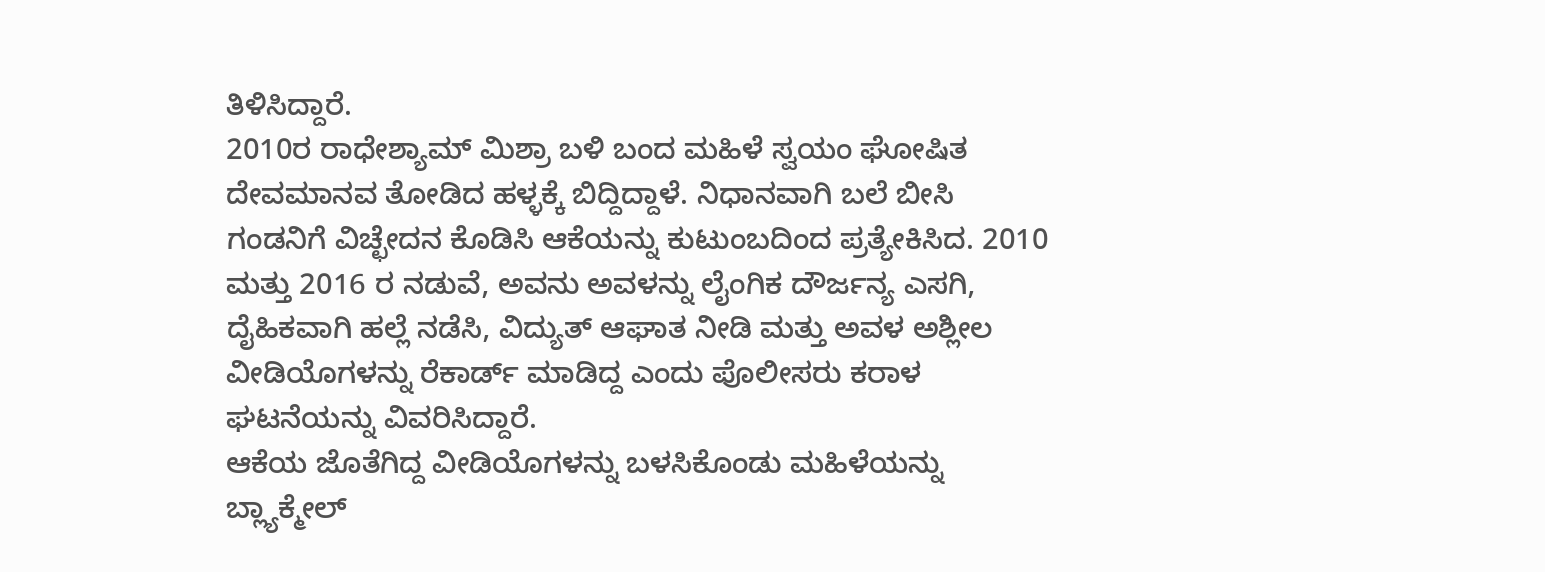ತಿಳಿಸಿದ್ದಾರೆ.
2010ರ ರಾಧೇಶ್ಯಾಮ್ ಮಿಶ್ರಾ ಬಳಿ ಬಂದ ಮಹಿಳೆ ಸ್ವಯಂ ಘೋಷಿತ ದೇವಮಾನವ ತೋಡಿದ ಹಳ್ಳಕ್ಕೆ ಬಿದ್ದಿದ್ದಾಳೆ. ನಿಧಾನವಾಗಿ ಬಲೆ ಬೀಸಿ ಗಂಡನಿಗೆ ವಿಚ್ಛೇದನ ಕೊಡಿಸಿ ಆಕೆಯನ್ನು ಕುಟುಂಬದಿಂದ ಪ್ರತ್ಯೇಕಿಸಿದ. 2010 ಮತ್ತು 2016 ರ ನಡುವೆ, ಅವನು ಅವಳನ್ನು ಲೈಂಗಿಕ ದೌರ್ಜನ್ಯ ಎಸಗಿ, ದೈಹಿಕವಾಗಿ ಹಲ್ಲೆ ನಡೆಸಿ, ವಿದ್ಯುತ್ ಆಘಾತ ನೀಡಿ ಮತ್ತು ಅವಳ ಅಶ್ಲೀಲ ವೀಡಿಯೊಗಳನ್ನು ರೆಕಾರ್ಡ್ ಮಾಡಿದ್ದ ಎಂದು ಪೊಲೀಸರು ಕರಾಳ ಘಟನೆಯನ್ನು ವಿವರಿಸಿದ್ದಾರೆ.
ಆಕೆಯ ಜೊತೆಗಿದ್ದ ವೀಡಿಯೊಗಳನ್ನು ಬಳಸಿಕೊಂಡು ಮಹಿಳೆಯನ್ನು ಬ್ಲ್ಯಾಕ್ಮೇಲ್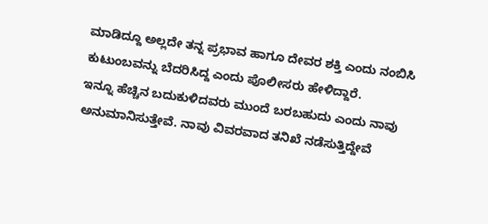ಮಾಡಿದ್ದೂ ಅಲ್ಲದೇ ತನ್ನ ಪ್ರಭಾವ ಹಾಗೂ ದೇವರ ಶಕ್ತಿ ಎಂದು ನಂಬಿಸಿ ಕುಟುಂಬವನ್ನು ಬೆದರಿಸಿದ್ದ ಎಂದು ಪೊಲೀಸರು ಹೇಳಿದ್ದಾರೆ.
ಇನ್ನೂ ಹೆಚ್ಚಿನ ಬದುಕುಳಿದವರು ಮುಂದೆ ಬರಬಹುದು ಎಂದು ನಾವು ಅನುಮಾನಿಸುತ್ತೇವೆ. ನಾವು ವಿವರವಾದ ತನಿಖೆ ನಡೆಸುತ್ತಿದ್ದೇವೆ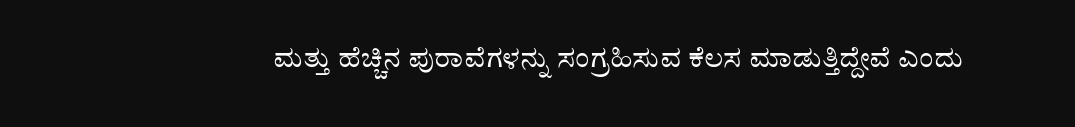ಮತ್ತು ಹೆಚ್ಚಿನ ಪುರಾವೆಗಳನ್ನು ಸಂಗ್ರಹಿಸುವ ಕೆಲಸ ಮಾಡುತ್ತಿದ್ದೇವೆ ಎಂದು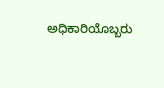ಅಧಿಕಾರಿಯೊಬ್ಬರು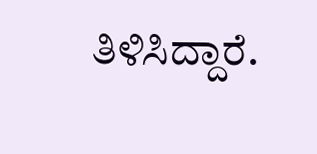ತಿಳಿಸಿದ್ದಾರೆ.